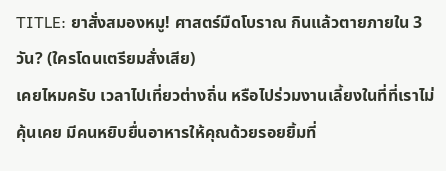TITLE: ยาสั่งสมองหมู! ศาสตร์มืดโบราณ กินแล้วตายภายใน 3 วัน? (ใครโดนเตรียมสั่งเสีย)
เคยไหมครับ เวลาไปเที่ยวต่างถิ่น หรือไปร่วมงานเลี้ยงในที่ที่เราไม่คุ้นเคย มีคนหยิบยื่นอาหารให้คุณด้วยรอยยิ้มที่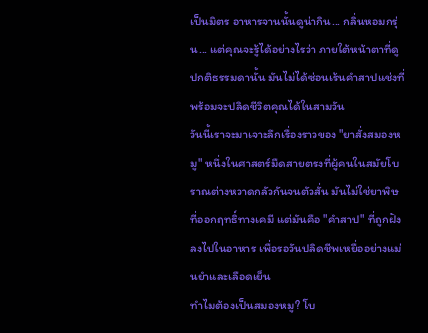เป็นมิตร อาหารจานนั้นดูน่ากิน... กลิ่นหอมกรุ่น... แต่คุณจะรู้ได้อย่างไรว่า ภายใต้หน้าตาที่ดูปกติธรรมดานั้น มันไม่ได้ซ่อนเร้นคำสาปแช่งที่พร้อมจะปลิดชีวิตคุณได้ในสามวัน
วันนี้เราจะมาเจาะลึกเรื่องราวของ "ยาสั่งสมองหมู" หนึ่งในศาสตร์มืดสายตรงที่ผู้คนในสมัยโบราณต่างหวาดกลัวกันจนตัวสั่น มันไม่ใช่ยาพิษที่ออกฤทธิ์ทางเคมี แต่มันคือ "คำสาป" ที่ถูกฝังลงไปในอาหาร เพื่อรอวันปลิดชีพเหยื่ออย่างแม่นยำและเลือดเย็น
ทำไมต้องเป็นสมองหมู? โบ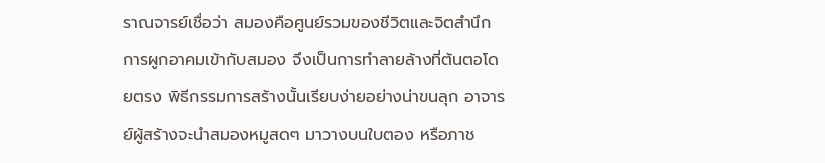ราณจารย์เชื่อว่า สมองคือศูนย์รวมของชีวิตและจิตสำนึก การผูกอาคมเข้ากับสมอง จึงเป็นการทำลายล้างที่ต้นตอโดยตรง พิธีกรรมการสร้างนั้นเรียบง่ายอย่างน่าขนลุก อาจารย์ผู้สร้างจะนำสมองหมูสดๆ มาวางบนใบตอง หรือภาช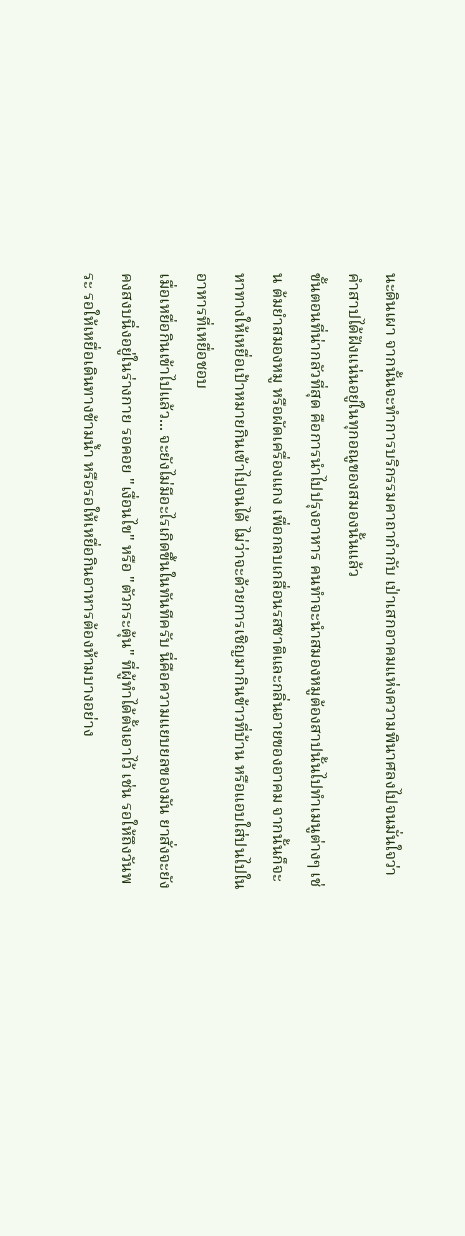นะดินเผา จากนั้นจะทำการบริกรรมคาถากำกับ เป่าเสกอาคมแห่งความพินาศลงไปจนมั่นใจว่าคำสาปได้ฝังแน่นอยู่ในทุกอณูของสมองนั้นแล้ว
ขั้นตอนที่น่ากลัวที่สุด คือการนำไปปรุงอาหาร คนทำจะนำสมองหมูต้องสาปนั้นไปทำเมนูต่างๆ เช่น ต้มยำสมองหมู หรือผัดเครื่องแกง เพื่อกลบเกลื่อนรสชาติและกลิ่นอายของอาคม จากนั้นก็จะหาทางให้เหยื่อเป้าหมายกินเข้าไปจนได้ ไม่ว่าจะด้วยการเชิญมากินข้าวที่บ้าน หรือแอบใส่ปนไปในอาหารที่เหยื่อชอบ
เมื่อเหยื่อกินเข้าไปแล้ว... จะยังไม่มีอะไรเกิดขึ้นในทันทีครับ นี่คือความแยบยลของมัน ยาสั่งจะยังคงสงบนิ่งอยู่ในร่างกาย รอคอย "เงื่อนไข" หรือ "ตัวกระตุ้น" ที่ผู้ทำได้ตั้งเอาไว้ เช่น รอให้ถึงวันพระ รอให้เหยื่อเดินทางข้ามน้ำ หรือรอให้เหยื่อกินอาหารต้องห้ามบางอย่าง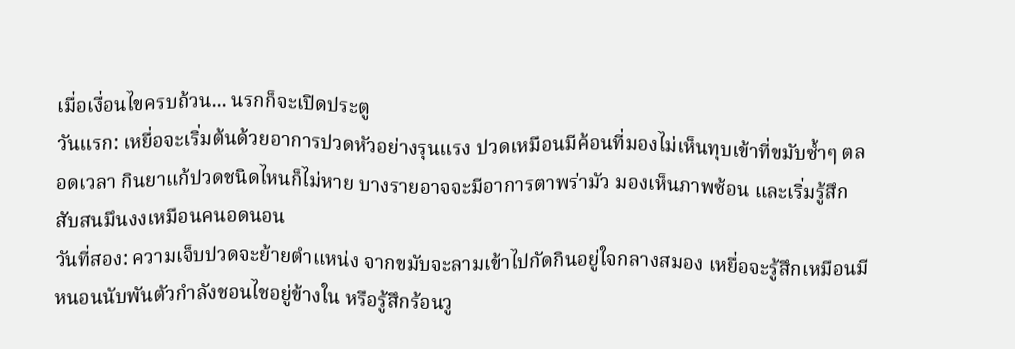เมื่อเงื่อนไขครบถ้วน... นรกก็จะเปิดประตู
วันแรก: เหยื่อจะเริ่มต้นด้วยอาการปวดหัวอย่างรุนแรง ปวดเหมือนมีค้อนที่มองไม่เห็นทุบเข้าที่ขมับซ้ำๆ ตลอดเวลา กินยาแก้ปวดชนิดไหนก็ไม่หาย บางรายอาจจะมีอาการตาพร่ามัว มองเห็นภาพซ้อน และเริ่มรู้สึกสับสนมึนงงเหมือนคนอดนอน
วันที่สอง: ความเจ็บปวดจะย้ายตำแหน่ง จากขมับจะลามเข้าไปกัดกินอยู่ใจกลางสมอง เหยื่อจะรู้สึกเหมือนมีหนอนนับพันตัวกำลังชอนไชอยู่ข้างใน หรือรู้สึกร้อนวู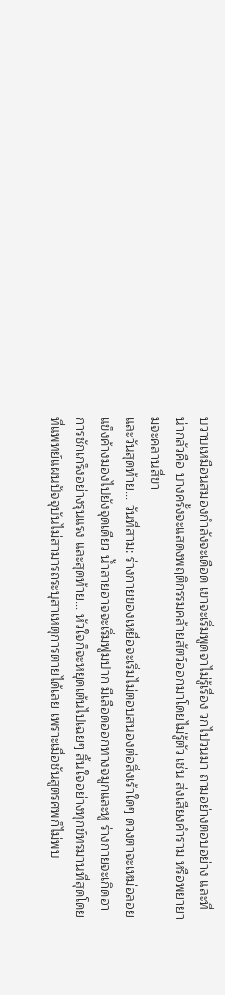บวาบเหมือนสมองกำลังจะเดือด เขาจะเริ่มพูดจาไม่รู้เรื่อง วกไปวนมา ถามอย่างตอบอย่าง และที่น่ากลัวคือ บางครั้งจะแสดงพฤติกรรมคล้ายสัตว์ออกมาโดยไม่รู้ตัว เช่น ส่งเสียงคำราม หรือพยายามจะคลานสี่ขา
และวันสุดท้าย... วันที่สาม: ร่างกายของเหยื่อจะเริ่มไม่ตอบสนองต่อสิ่งเร้าใดๆ ดวงตาจะเหม่อลอยแข็งค้างมองไปยังจุดเดียว น้ำลายอาจจะเริ่มฟูมปาก มีเลือดออกทางจมูกและหู ร่างกายจะเกิดอาการชักเกร็งอย่างรุนแรง และสุดท้าย... หัวใจก็จะหยุดเต้นไปเฉยๆ สิ้นใจอย่างทุกข์ทรมานที่สุดโดยที่แพทย์แผนปัจจุบันไม่สามารถระบุสาเหตุการตายได้เลย เพราะเมื่อชันสูตรศพก็ไม่พบ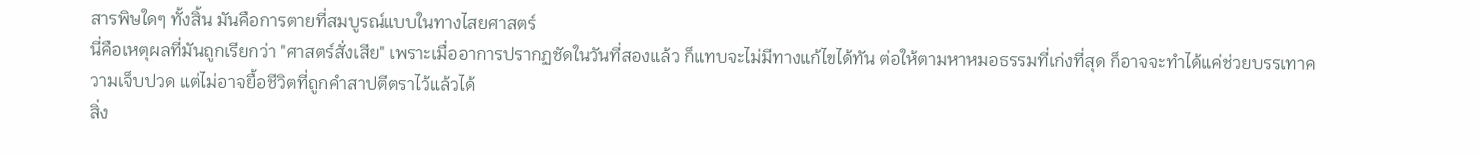สารพิษใดๆ ทั้งสิ้น มันคือการตายที่สมบูรณ์แบบในทางไสยศาสตร์
นี่คือเหตุผลที่มันถูกเรียกว่า "ศาสตร์สั่งเสีย" เพราะเมื่ออาการปรากฏชัดในวันที่สองแล้ว ก็แทบจะไม่มีทางแก้ไขได้ทัน ต่อให้ตามหาหมอธรรมที่เก่งที่สุด ก็อาจจะทำได้แค่ช่วยบรรเทาความเจ็บปวด แต่ไม่อาจยื้อชีวิตที่ถูกคำสาปตีตราไว้แล้วได้
สิ่ง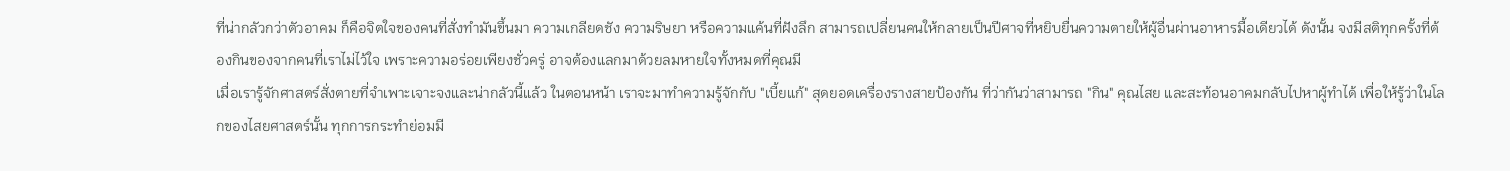ที่น่ากลัวกว่าตัวอาคม ก็คือจิตใจของคนที่สั่งทำมันขึ้นมา ความเกลียดชัง ความริษยา หรือความแค้นที่ฝังลึก สามารถเปลี่ยนคนให้กลายเป็นปีศาจที่หยิบยื่นความตายให้ผู้อื่นผ่านอาหารมื้อเดียวได้ ดังนั้น จงมีสติทุกครั้งที่ต้องกินของจากคนที่เราไม่ไว้ใจ เพราะความอร่อยเพียงชั่วครู่ อาจต้องแลกมาด้วยลมหายใจทั้งหมดที่คุณมี
เมื่อเรารู้จักศาสตร์สั่งตายที่จำเพาะเจาะจงและน่ากลัวนี้แล้ว ในตอนหน้า เราจะมาทำความรู้จักกับ "เบี้ยแก้" สุดยอดเครื่องรางสายป้องกัน ที่ว่ากันว่าสามารถ "กิน" คุณไสย และสะท้อนอาคมกลับไปหาผู้ทำได้ เพื่อให้รู้ว่าในโลกของไสยศาสตร์นั้น ทุกการกระทำย่อมมี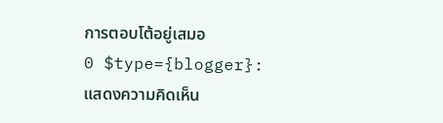การตอบโต้อยู่เสมอ
0 $type={blogger}:
แสดงความคิดเห็น